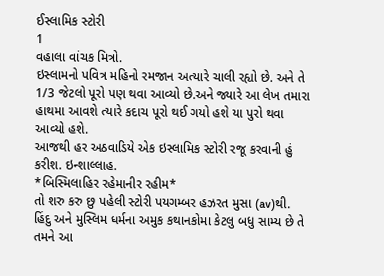ઈસ્લામિક સ્ટોરી
1
વહાલા વાંચક મિત્રો.
ઇસ્લામનો પવિત્ર મહિનો રમજાન અત્યારે ચાલી રહ્યો છે. અને તે 1/3 જેટલો પૂરો પણ થવા આવ્યો છે.અને જ્યારે આ લેખ તમારા હાથમા આવશે ત્યારે કદાચ પૂરો થઈ ગયો હશે યા પુરો થવા આવ્યો હશે.
આજથી હર અઠવાડિયે એક ઇસ્લામિક સ્ટોરી રજૂ કરવાની હું કરીશ. ઇન્શાલ્લાહ.
*બિસ્મિલાહિર રહેમાનીર રહીમ*
તો શરુ કરુ છુ પહેલી સ્ટોરી પયગમ્બર હઝરત મુસા (av)થી.
હિંદુ અને મુસ્લિમ ધર્મના અમુક કથાનકોમા કેટલુ બધુ સામ્ય છે તે તમને આ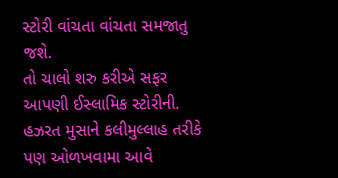સ્ટોરી વાંચતા વાંચતા સમજાતુ જશે.
તો ચાલો શરુ કરીએ સફર આપણી ઈસ્લામિક સ્ટોરીની.
હઝરત મુસાને કલીમુલ્લાહ તરીકે પણ ઓળખવામા આવે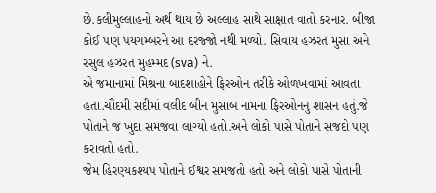છે.કલીમુલ્લાહનો અર્થ થાય છે અલ્લાહ સાથે સાક્ષાત વાતો કરનાર. બીજા કોઈ પણ પયગમ્બરને આ દરજ્જો નથી મળ્યો. સિવાય હઝરત મુસા અને રસુલ હઝરત મુહમ્મદ (sva) ને.
એ જમાનામાં મિશ્રના બાદશાહોને ફિરઓન તરીકે ઓળખવામાં આવતા હતા.ચૌદમી સદીમાં વલીદ બીન મુસાબ નામના ફિરઓનનુ શાસન હતું.જે પોતાને જ ખુદા સમજવા લાગ્યો હતો.અને લોકો પાસે પોતાને સજદો પણ કરાવતો હતો.
જેમ હિરણ્યકશ્યપ પોતાને ઈશ્વર સમજતો હતો અને લોકો પાસે પોતાની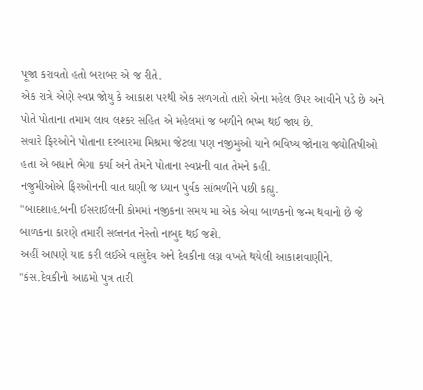પૂજા કરાવતો હતો બરાબર એ જ રીતે.
એક રાત્રે એણે સ્વપ્ન જોયુ કે આકાશ પરથી એક સળગતો તારો એના મહેલ ઉપર આવીને પડે છે અને પોતે પોતાના તમામ લાવ લશ્કર સહિત એ મહેલમાં જ બળીને ભષ્મ થઈ જાય છે.
સવારે ફિરઓને પોતાના દરબારમા મિશ્રમા જેટલા પણ નજીમુઓ યાને ભવિષ્ય જોનારા જ્યોતિષીઓ હતા એ બધાને ભેગા કર્યા અને તેમને પોતાના સ્વપ્નની વાત તેમને કહી.
નજુમીઓએ ફિરઓનની વાત ઘણી જ ધ્યાન પુર્વક સાંભળીને પછી કહ્યુ.
"બાદશાહ.બની ઈસરાઈલની કોમમાં નજીકના સમય મા એક એવા બાળકનો જન્મ થવાનો છે જે બાળકના કારણે તમારી સલ્તનત નેસ્તો નાબુદ થઈ જશે.
અહીં આપણે યાદ કરી લઈએ વાસુદેવ અને દેવકીના લગ્ન વખતે થયેલી આકાશવાણીને.
"કંસ.દેવકીનો આઠમો પુત્ર તારી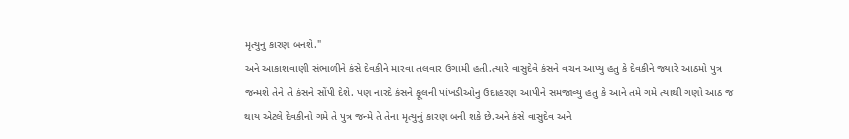મૃત્યુનુ કારણ બનશે."
અને આકાશવાણી સંભાળીને કંસે દેવકીને મારવા તલવાર ઉગામી હતી.ત્યારે વાસુદેવે કંસને વચન આપ્યુ હતુ કે દેવકીને જ્યારે આઠમો પુત્ર જન્મશે તેને તે કંસને સોંપી દેશે. પણ નારદે કંસને ફૂલની પાંખડીઓનુ ઉદાહરણ આપીને સમજાવ્યુ હતુ કે આને તમે ગમે ત્યાથી ગણો આઠ જ થાય એટલે દેવકીનો ગમે તે પુત્ર જન્મે તે તેના મૃત્યુનું કારણ બની શકે છે.અને કંસે વાસુદેવ અને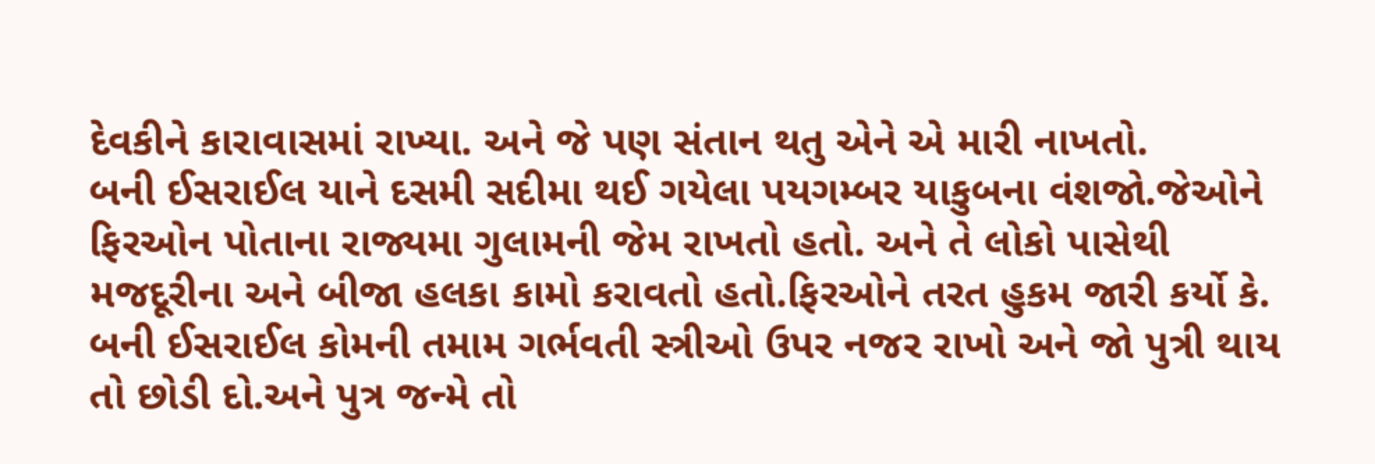દેવકીને કારાવાસમાં રાખ્યા. અને જે પણ સંતાન થતુ એને એ મારી નાખતો.
બની ઈસરાઈલ યાને દસમી સદીમા થઈ ગયેલા પયગમ્બર યાકુબના વંશજો.જેઓને ફિરઓન પોતાના રાજ્યમા ગુલામની જેમ રાખતો હતો. અને તે લોકો પાસેથી મજદૂરીના અને બીજા હલકા કામો કરાવતો હતો.ફિરઓને તરત હુકમ જારી કર્યો કે.
બની ઈસરાઈલ કોમની તમામ ગર્ભવતી સ્ત્રીઓ ઉપર નજર રાખો અને જો પુત્રી થાય તો છોડી દો.અને પુત્ર જન્મે તો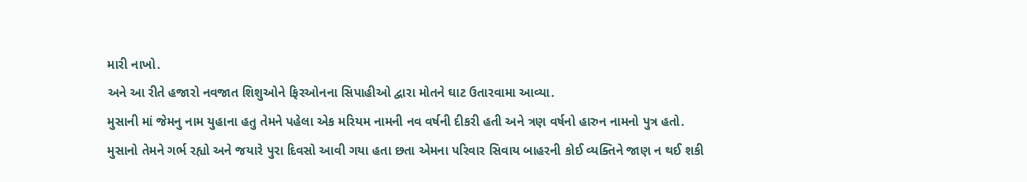મારી નાખો.
અને આ રીતે હજારો નવજાત શિશુઓને ફિરઓનના સિપાહીઓ દ્વારા મોતને ઘાટ ઉતારવામા આવ્યા.
મુસાની માં જેમનુ નામ યુહાના હતુ તેમને પહેલા એક મરિયમ નામની નવ વર્ષની દીકરી હતી અને ત્રણ વર્ષનો હારુન નામનો પુત્ર હતો.
મુસાનો તેમને ગર્ભ રહ્યો અને જયારે પુરા દિવસો આવી ગયા હતા છતા એમના પરિવાર સિવાય બાહરની કોઈ વ્યક્તિને જાણ ન થઈ શકી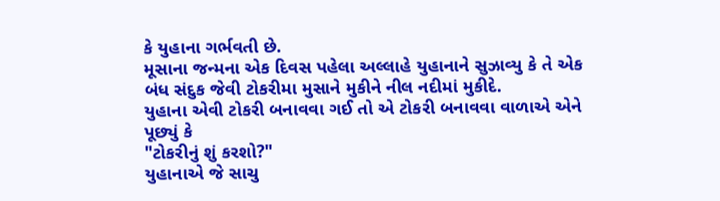કે યુહાના ગર્ભવતી છે.
મૂસાના જન્મના એક દિવસ પહેલા અલ્લાહે યુહાનાને સુઝાવ્યુ કે તે એક બંધ સંદુક જેવી ટોકરીમા મુસાને મુકીને નીલ નદીમાં મુકીદે.
યુહાના એવી ટોકરી બનાવવા ગઈ તો એ ટોકરી બનાવવા વાળાએ એને પૂછ્યું કે
"ટોકરીનું શું કરશો?"
યુહાનાએ જે સાચુ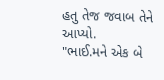હતુ તેજ જવાબ તેને આપ્યો.
"ભાઈ.મને એક બે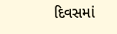દિવસમાં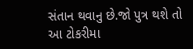સંતાન થવાનુ છે.જો પુત્ર થશે તો આ ટોકરીમા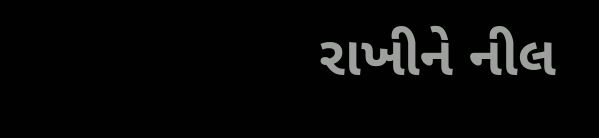રાખીને નીલ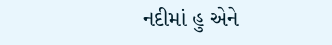નદીમાં હુ એને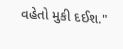વહેતો મુકી દઈશ."